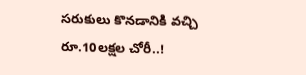సరుకులు కొనడానికి వచ్చి రూ.10లక్షల చోరీ..!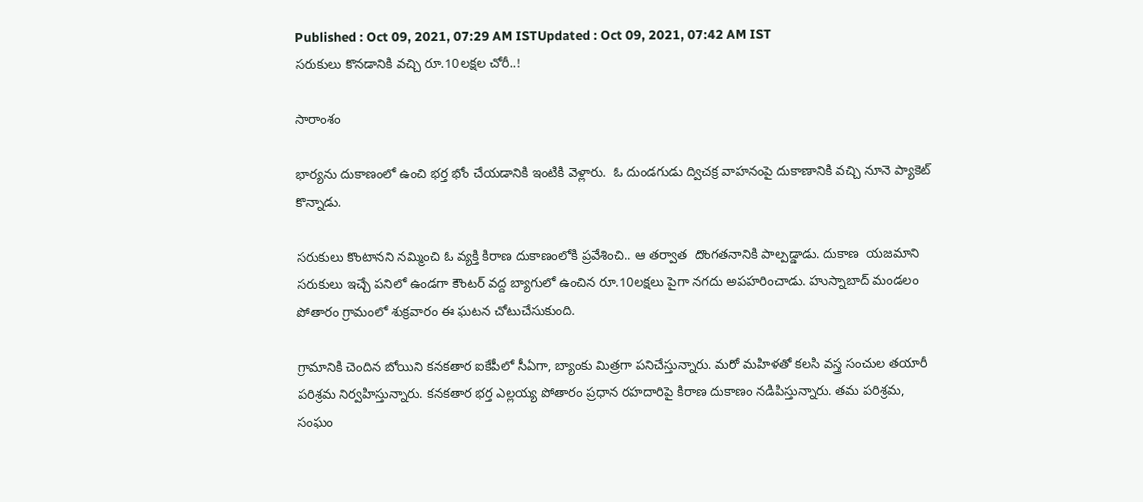Published : Oct 09, 2021, 07:29 AM ISTUpdated : Oct 09, 2021, 07:42 AM IST
సరుకులు కొనడానికి వచ్చి రూ.10లక్షల చోరీ..!

సారాంశం

భార్యను దుకాణంలో ఉంచి భర్త భోం చేయడానికి ఇంటికి వెళ్లారు.  ఓ దుండగుడు ద్విచక్ర వాహనంపై దుకాణానికి వచ్చి నూనె ప్యాకెట్ కొన్నాడు.

సరుకులు కొంటానని నమ్మించి ఓ వ్యక్తి కిరాణ దుకాణంలోకి ప్రవేశించి.. ఆ తర్వాత  దొంగతనానికి పాల్పడ్డాడు. దుకాణ  యజమాని సరుకులు ఇచ్చే పనిలో ఉండగా కౌంటర్ వద్ద బ్యాగులో ఉంచిన రూ.10లక్షలు పైగా నగదు అపహరించాడు. హుస్నాబాద్ మండలం పోతారం గ్రామంలో శుక్రవారం ఈ ఘటన చోటుచేసుకుంది.

గ్రామానికి చెందిన బోయిని కనకతార ఐకేపీలో సీఏగా, బ్యాంకు మిత్రగా పనిచేస్తున్నారు. మరో మహిళతో కలసి వస్త్ర సంచుల తయారీ పరిశ్రమ నిర్వహిస్తున్నారు. కనకతార భర్త ఎల్లయ్య పోతారం ప్రధాన రహదారిపై కిరాణ దుకాణం నడిపిస్తున్నారు. తమ పరిశ్రమ,  సంఘం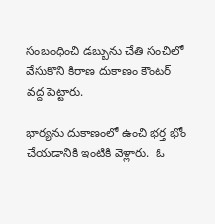సంబంధించి డబ్బును చేతి సంచిలో వేసుకొని కిరాణ దుకాణం కౌంటర్ వద్ద పెట్టారు.

భార్యను దుకాణంలో ఉంచి భర్త భోం చేయడానికి ఇంటికి వెళ్లారు.  ఓ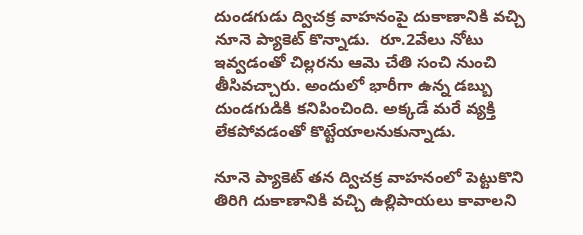దుండగుడు ద్విచక్ర వాహనంపై దుకాణానికి వచ్చి నూనె ప్యాకెట్ కొన్నాడు.  రూ.2వేలు నోటు ఇవ్వడంతో చిల్లరను ఆమె చేతి సంచి నుంచి తీసివచ్చారు. అందులో భారీగా ఉన్న డబ్బు దుండగుడికి కనిపించింది. అక్కడే మరే వ్యక్తి లేకపోవడంతో కొట్టేయాలనుకున్నాడు.

నూనె ప్యాకెట్ తన ద్విచక్ర వాహనంలో పెట్టుకొని తిరిగి దుకాణానికి వచ్చి ఉల్లిపాయలు కావాలని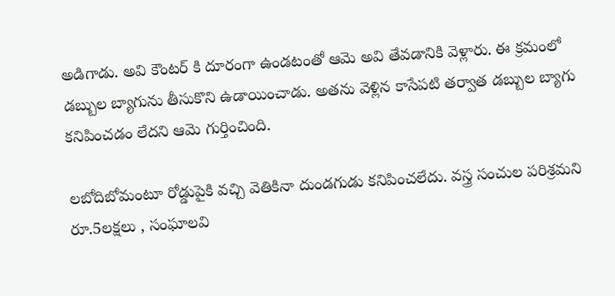అడిగాడు. అవి కౌంటర్ కి దూరంగా ఉండటంతో ఆమె అవి తేవడానికి వెళ్లారు. ఈ క్రమంలో డబ్బుల బ్యాగును తీసుకొని ఉడాయించాడు. అతను వెళ్లిన కాసేపటి తర్వాత డబ్బుల బ్యాగు కనిపించడం లేదని ఆమె గుర్తించింది.

లబోదిబోమంటూ రోడ్డుపైకి వచ్చి వెతికినా దుండగుడు కనిపించలేదు. వస్త్ర సంచుల పరిశ్రమని రూ.5లక్షలు , సంఘాలవి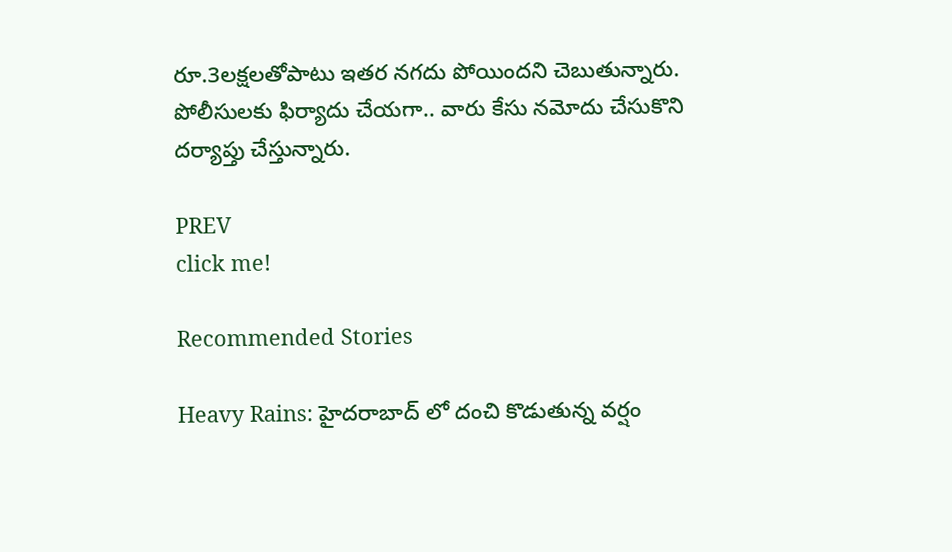రూ.3లక్షలతోపాటు ఇతర నగదు పోయిందని చెబుతున్నారు.  పోలీసులకు ఫిర్యాదు చేయగా.. వారు కేసు నమోదు చేసుకొని దర్యాప్తు చేస్తున్నారు.

PREV
click me!

Recommended Stories

Heavy Rains: హైదరాబాద్ లో దంచి కొడుతున్న వర్షం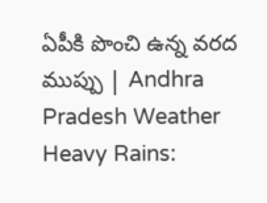ఏపీకి పొంచి ఉన్న వరద ముప్పు | Andhra Pradesh Weather
Heavy Rains: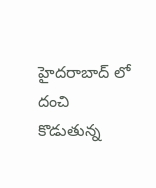హైదరాబాద్ లో దంచి కొడుతున్న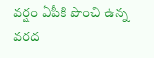వర్షం ఏపీకి పొంచి ఉన్న వరద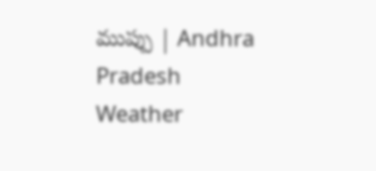ముప్పు | Andhra Pradesh Weather